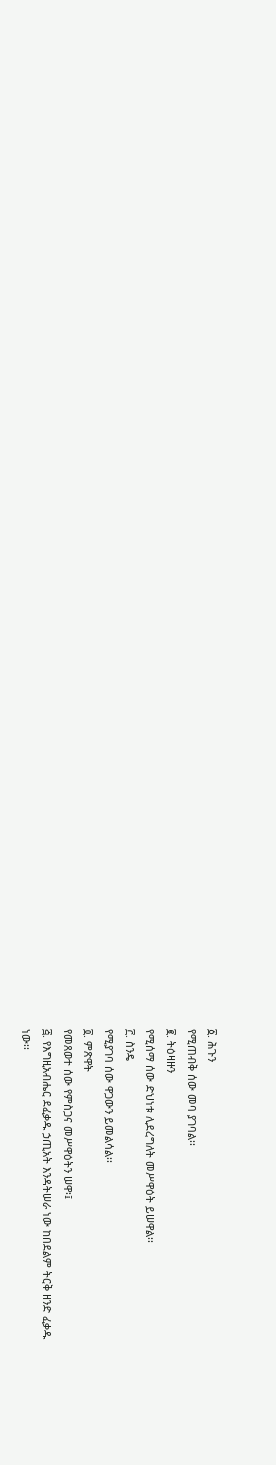፩. ሕጉን
የሚጠብቅ ሰው መባ ያገባል፡፡
፪. ትዕዛዙን
የሚሰማ ሰው ድህነቱ ሊደረግለት መሥዋዕት ይሠዋል፡፡
፫. ስንዴ
የሚያገባ ሰው ዋጋውን ይመልሳል፡፡
፬. ምጽዋት
የመጸወተ ሰው የምስጋና መሥዋዕትን ሠዋ፡፤
፭. የእግዚአብሔር ደፈቃዱ ኃጢአት እንዳትሠራ ነው ከበደልም ትርቅ ዘንድ ፈቃዱ
ነው፡፡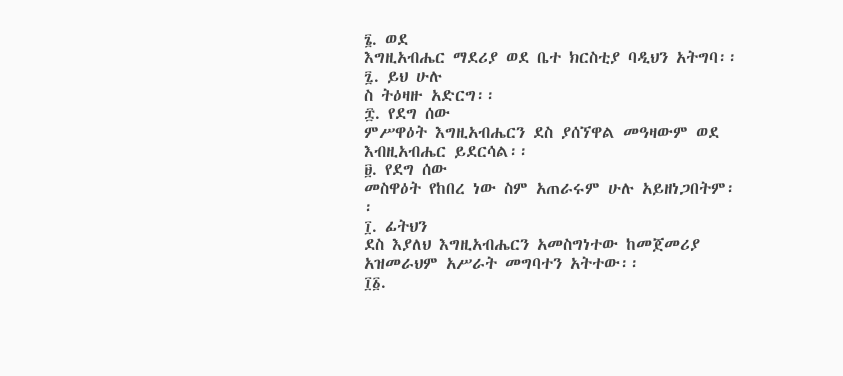፮. ወደ
እግዚአብሔር ማደሪያ ወደ ቤተ ክርስቲያ ባዲህን አትግባ፡፡
፯. ይህ ሁሉ
ስ ትዕዛዙ አድርግ፡፡
፰. የደግ ሰው
ምሥዋዕት እግዚአብሔርን ደስ ያሰኘዋል መዓዛውም ወደ እብዚአብሔር ይደርሳል፡፡
፱. የደግ ሰው
መስዋዕት የከበረ ነው ስም አጠራሩም ሁሉ አይዘነጋበትም፡፡
፲. ፊትህን
ደስ እያለህ እግዚአብሔርን አመስግነተው ከመጀመሪያ አዝመራህም አሥራት መግባተን አትተው፡፡
፲፩.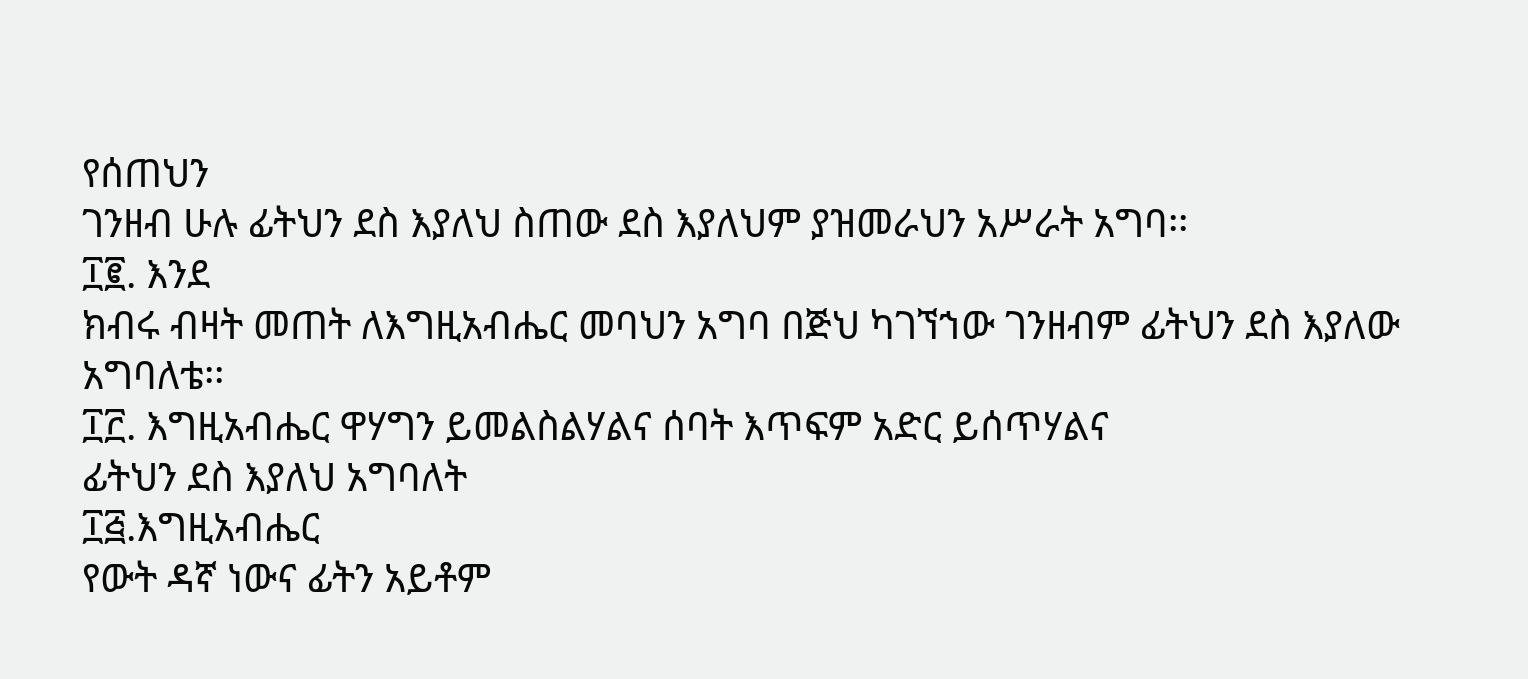የሰጠህን
ገንዘብ ሁሉ ፊትህን ደስ እያለህ ስጠው ደስ እያለህም ያዝመራህን አሥራት አግባ፡፡
፲፪. እንደ
ክብሩ ብዛት መጠት ለእግዚአብሔር መባህን አግባ በጅህ ካገኘኀው ገንዘብም ፊትህን ደስ እያለው አግባለቴ፡፡
፲፫. እግዚአብሔር ዋሃግን ይመልስልሃልና ሰባት እጥፍም አድር ይሰጥሃልና
ፊትህን ደስ እያለህ አግባለት
፲፭.እግዚአብሔር
የውት ዳኛ ነውና ፊትን አይቶም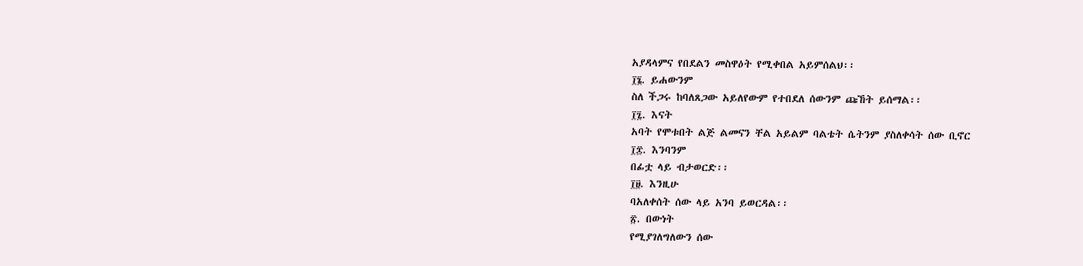አያዳላምና የበደልን መስዋዕት የሚቀበል አይምሰልህ፡፡
፲፮. ይሐውንም
ስለ ችጋሩ ከባለጸጋው አይለየውም የተበደለ ሰውንም ጩኸት ይሰማል፡፡
፲፯. እናት
አባት የሞቱበት ልጅ ልመናን ቸል አይልም ባልቴት ሴትንም ያስለቀሳት ሰው ቢኖር
፲፰. እንባንም
በፊቷ ላይ ብታወርድ፡፡
፲፱. እንዚሁ
ባአለቀሰት ሰው ላይ አንባ ይወርዳል፡፡
፳. በውነት
የሚያገለግለውን ሰው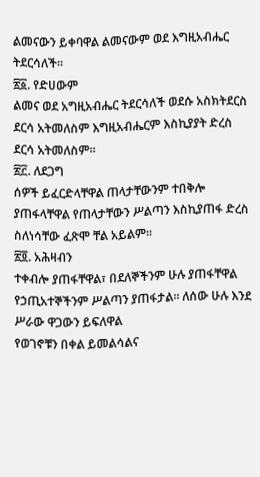ልመናውን ይቀባዋል ልመናውም ወደ እግዚአብሔር ትደርሳለች፡፡
፳፩. የድሀውም
ልመና ወደ አግዚአብሔር ትደርሳለች ወደሱ አስክትደርስ ደርሳ አትመለስም እግዚአብሔርም እስኪያያት ድረስ ደርሳ አትመለስም፡፡
፳፫. ለደጋግ
ሰዎች ይፈርድላቸዋል ጠላታቸውንም ተበቅሎ ያጠፋላቸዋል የጠላታቸውን ሥልጣን እስኪያጠፋ ድረስ ስለነሳቸው ፈጽሞ ቸል አይልም፡፡
፳፬. አሕዛብን
ተቀብሎ ያጠፋቸዋል፣ በደለኞችንም ሁሉ ያጠፋቸዋል የኃጢአተኞችንም ሥልጣን ያጠፋታል፡፡ ለሰው ሁሉ እንደ ሥራው ዋጋውን ይፍለዋል
የወገኖቹን በቀል ይመልሳልና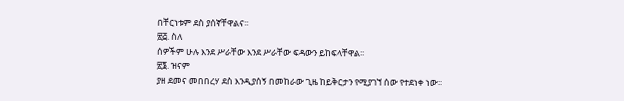በቸርነቱም ደስ ያሰኛቸዋልና፡፡
፳፭. ስለ
ሰዎችም ሁሉ እንደ ሥራቸው እንደ ሥራቸው ፍዳውን ይከፍላቸዋል፡፡
፳፮. ዝናም
ያዘ ደመና መበበረሃ ደስ እንዲያሰኝ በመከራው ጊዜ ከይቅርታን የሚያገኘ ሰው የተደነቀ ነው፡፡